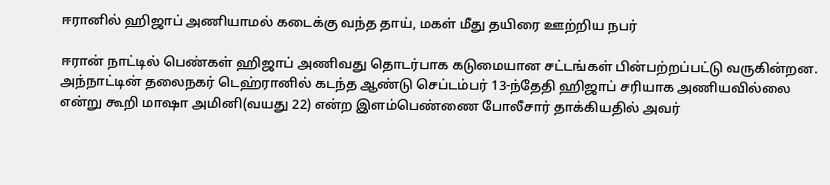ஈரானில் ஹிஜாப் அணியாமல் கடைக்கு வந்த தாய், மகள் மீது தயிரை ஊற்றிய நபர்

ஈரான் நாட்டில் பெண்கள் ஹிஜாப் அணிவது தொடர்பாக கடுமையான சட்டங்கள் பின்பற்றப்பட்டு வருகின்றன. அந்நாட்டின் தலைநகர் டெஹ்ரானில் கடந்த ஆண்டு செப்டம்பர் 13-ந்தேதி ஹிஜாப் சரியாக அணியவில்லை என்று கூறி மாஷா அமினி(வயது 22) என்ற இளம்பெண்ணை போலீசார் தாக்கியதில் அவர்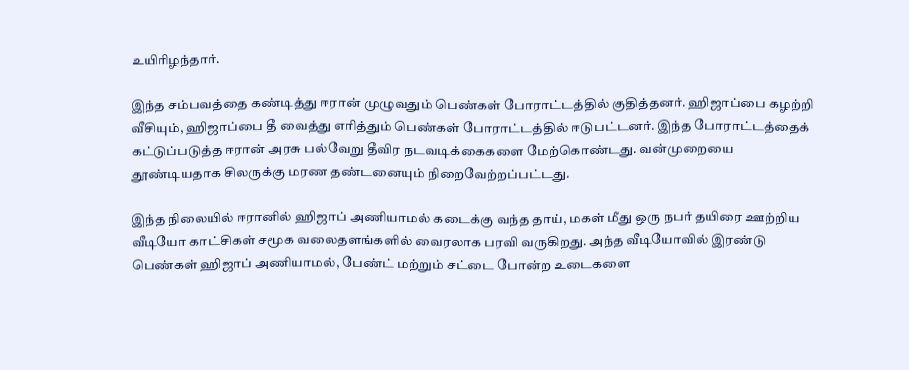உயிரிழந்தார்.

இந்த சம்பவத்தை கண்டித்து ஈரான் முழுவதும் பெண்கள் போராட்டத்தில் குதித்தனர். ஹிஜாப்பை கழற்றி வீசியும், ஹிஜாப்பை தீ வைத்து எரித்தும் பெண்கள் போராட்டத்தில் ஈடுபட்டனர். இந்த போராட்டத்தைக் கட்டுப்படுத்த ஈரான் அரசு பல்வேறு தீவிர நடவடிக்கைகளை மேற்கொண்டது. வன்முறையை தூண்டியதாக சிலருக்கு மரண தண்டனையும் நிறைவேற்றப்பட்டது.

இந்த நிலையில் ஈரானில் ஹிஜாப் அணியாமல் கடைக்கு வந்த தாய், மகள் மீது ஒரு நபர் தயிரை ஊற்றிய வீடியோ காட்சிகள் சமூக வலைதளங்களில் வைரலாக பரவி வருகிறது. அந்த வீடியோவில் இரண்டு பெண்கள் ஹிஜாப் அணியாமல், பேண்ட் மற்றும் சட்டை போன்ற உடைகளை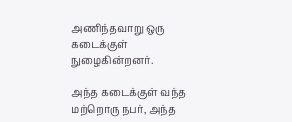அணிந்தவாறு ஒரு கடைக்குள் நுழைகின்றனர்.

அந்த கடைக்குள் வந்த மற்றொரு நபர், அந்த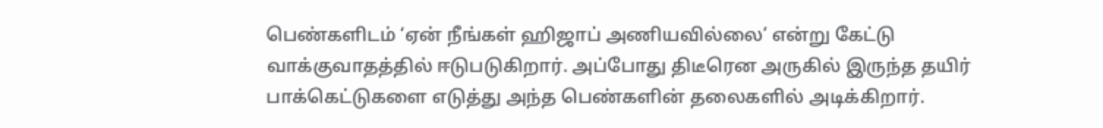பெண்களிடம் ‘ஏன் நீங்கள் ஹிஜாப் அணியவில்லை’ என்று கேட்டு வாக்குவாதத்தில் ஈடுபடுகிறார். அப்போது திடீரென அருகில் இருந்த தயிர் பாக்கெட்டுகளை எடுத்து அந்த பெண்களின் தலைகளில் அடிக்கிறார்.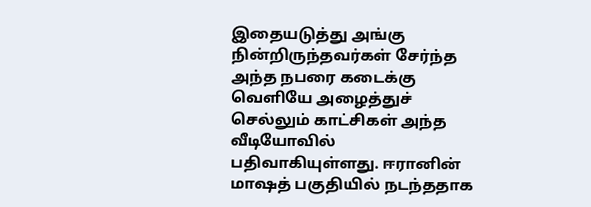இதையடுத்து அங்கு நின்றிருந்தவர்கள் சேர்ந்த அந்த நபரை கடைக்கு வெளியே அழைத்துச் செல்லும் காட்சிகள் அந்த வீடியோவில் பதிவாகியுள்ளது. ஈரானின் மாஷத் பகுதியில் நடந்ததாக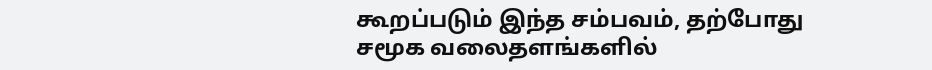கூறப்படும் இந்த சம்பவம், தற்போது சமூக வலைதளங்களில்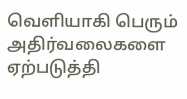வெளியாகி பெரும் அதிர்வலைகளை ஏற்படுத்தி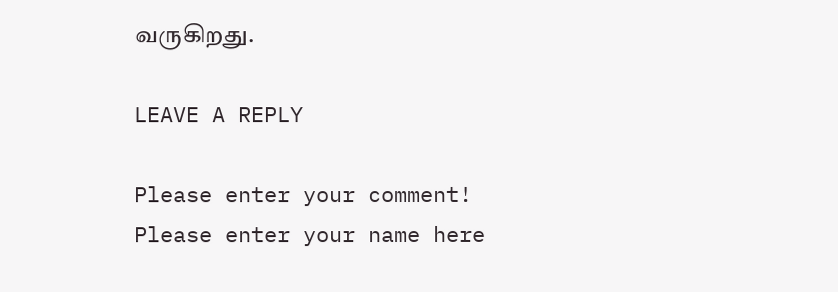வருகிறது.

LEAVE A REPLY

Please enter your comment!
Please enter your name here